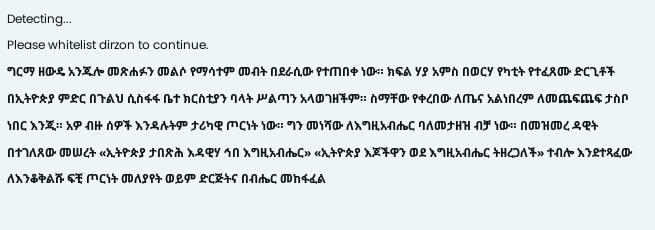Detecting...
Please whitelist dirzon to continue.
ግርማ ዘውዴ አንጁሎ መጽሐፉን መልሶ የማሳተም መብት በደራሲው የተጠበቀ ነው። ክፍል ሃያ አምስ በወርሃ የካቲት የተፈጸሙ ድርጊቶች በኢትዮጵያ ምድር በጉልህ ሲስፋፋ ቤተ ክርስቲያን ባላት ሥልጣን አላወገዘችም። ስማቸው የቀረበው ለጤና አልነበረም ለመጨፍጨፍ ታስቦ ነበር እንጂ። አዎ ብዙ ሰዎች እንዳሉትም ታሪካዊ ጦርነት ነው። ግን መነሻው ለእግዚአብሔር ባለመታዘዝ ብቻ ነው። በመዝመረ ዳዊት በተገለጸው መሠረት «ኢትዮጵያ ታበጽሕ እዳዊሃ ኅበ እግዚአብሔር» «ኢትዮጵያ እጆችዋን ወደ እግዚአብሔር ትዘረጋለች» ተብሎ እንደተጻፈው ለእንቆቅልሹ ፍቺ ጦርነት መለያየት ወይም ድርጅትና በብሔር መከፋፈል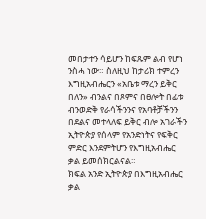መበታተን ሳይሆን ከፍጹም ልብ የሆነ ንስሓ ነው። ስለዚህ ከታሪክ ተምረን እግዚአብሔርን «አቤቱ ማረን ይቅር በለን» ብንልና በጾምና በፀሎት በፊቱ ብንወድቅ የራሳችንንና የአባቶቻችንን በደልና መተላለፍ ይቅር ብሎ አገራችን ኢትዮጵያ የሰላም የአንድነትና የፍቅር ምድር እንደምትሆን የእግዚአብሔር ቃል ይመሰክርልናል።
ክፍል አንድ ኢትዮጵያ በእግዚአብሔር ቃል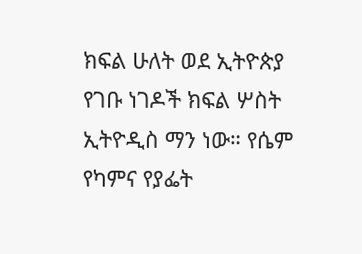ክፍል ሁለት ወደ ኢትዮጵያ የገቡ ነገዶች ክፍል ሦስት ኢትዮዲስ ማን ነው። የሴም የካምና የያፌት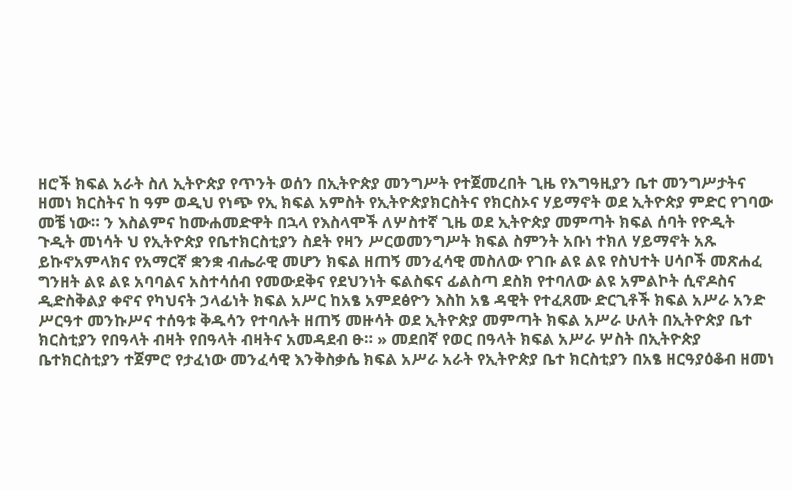ዘሮች ክፍል አራት ስለ ኢትዮጵያ የጥንት ወሰን በኢትዮጵያ መንግሥት የተጀመረበት ጊዜ የእግዓዚያን ቤተ መንግሥታትና ዘመነ ክርስትና ከ ዓም ወዲህ የነጭ የኢ ክፍል አምስት የኢትዮጵያክርስትና የክርስኦና ሃይማኖት ወደ ኢትዮጵያ ምድር የገባው መቼ ነው። ን እስልምና ከሙሐመድዋት በኋላ የእስላሞች ለሦስተኛ ጊዜ ወደ ኢትዮጵያ መምጣት ክፍል ሰባት የዮዲት ጉዲት መነሳት ህ የኢትዮጵያ የቤተክርስቲያን ስደት የዛን ሥርወመንግሥት ክፍል ስምንት አቡነ ተክለ ሃይማኖት አጹ ይኩኖአምላክና የአማርኛ ቋንቋ ብሔራዊ መሆን ክፍል ዘጠኝ መንፈሳዊ መስለው የገቡ ልዩ ልዩ የስህተት ሀሳቦች መጽሐፈ ግንዘት ልዩ ልዩ አባባልና አስተሳሰብ የመውደቅና የደህንነት ፍልስፍና ፊልስጣ ደስክ የተባለው ልዩ አምልኮት ሲኖዶስና ዲድስቅልያ ቀኖና የካህናት ኃላፊነት ክፍል አሥር ከአፄ አምደፅዮን እስከ አፄ ዳዊት የተፈጸሙ ድርጊቶች ክፍል አሥራ አንድ ሥርዓተ መንኩሥና ተሰዓቱ ቅዱሳን የተባሉት ዘጠኝ መዙሳት ወደ ኢትዮጵያ መምጣት ክፍል አሥራ ሁለት በኢትዮጵያ ቤተ ክርስቲያን የበዓላት ብዛት የበዓላት ብዛትና አመዳደብ ፁ። » መደበኛ የወር በዓላት ክፍል አሥራ ሦስት በኢትዮጵያ ቤተክርስቲያን ተጀምሮ የታፈነው መንፈሳዊ እንቅስቃሴ ክፍል አሥራ አራት የኢትዮጵያ ቤተ ክርስቲያን በአፄ ዘርዓያዕቆብ ዘመነ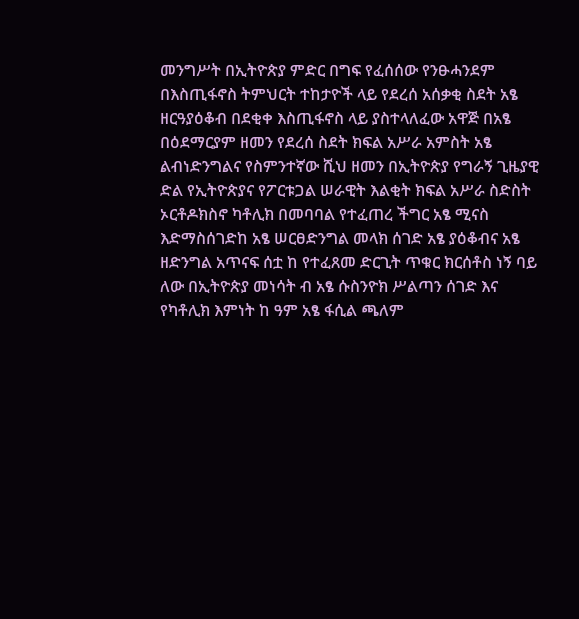መንግሥት በኢትዮጵያ ምድር በግፍ የፈሰሰው የንፁሓንደም በእስጢፋኖስ ትምህርት ተከታዮች ላይ የደረሰ አሰቃቂ ስደት አፄ ዘርዓያዕቆብ በደቂቀ እስጢፋኖስ ላይ ያስተላለፈው አዋጅ በአፄ በዕደማርያም ዘመን የደረሰ ስደት ክፍል አሥራ አምስት አፄ ልብነድንግልና የስምንተኛው ሺህ ዘመን በኢትዮጵያ የግራኝ ጊዜያዊ ድል የኢትዮጵያና የፖርቱጋል ሠራዊት እልቂት ክፍል አሥራ ስድስት ኦርቶዶክስኖ ካቶሊክ በመባባል የተፈጠረ ችግር አፄ ሚናስ እድማስሰገድከ አፄ ሠርፀድንግል መላክ ሰገድ አፄ ያዕቆብና አፄ ዘድንግል አጥናፍ ሰቷ ከ የተፈጸመ ድርጊት ጥቁር ክርሰቶስ ነኝ ባይ ለው በኢትዮጵያ መነሳት ብ አፄ ሱስንዮክ ሥልጣን ሰገድ እና የካቶሊክ እምነት ከ ዓም አፄ ፋሲል ጫለም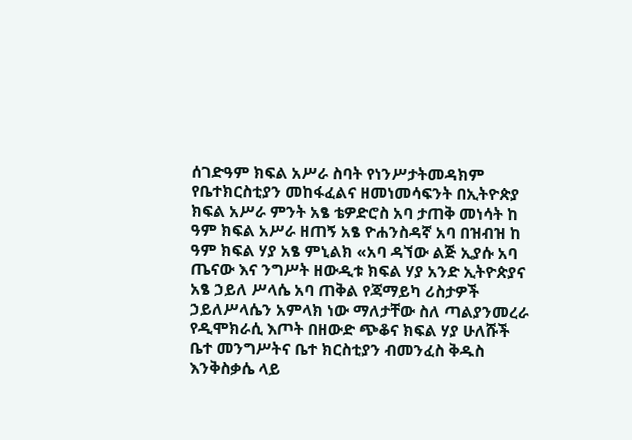ሰገድዓም ክፍል አሥራ ስባት የነንሥታትመዳክም የቤተክርስቲያን መከፋፈልና ዘመነመሳፍንት በኢትዮጵያ ክፍል አሥራ ምንት አፄ ቴዎድሮስ አባ ታጠቅ መነሳት ከ ዓም ክፍል አሥራ ዘጠኝ አፄ ዮሐንስዳኛ አባ በዝብዝ ከ ዓም ክፍል ሃያ አፄ ምኒልክ «አባ ዳኘው ልጅ ኢያሱ አባ ጤናው እና ንግሥት ዘውዲቱ ክፍል ሃያ አንድ ኢትዮጵያና አፄ ኃይለ ሥላሴ አባ ጠቅል የጃማይካ ሪስታዎች ኃይለሥላሴን አምላክ ነው ማለታቸው ስለ ጣልያንመረራ የዲሞክራሲ እጦት በዘውድ ጭቆና ክፍል ሃያ ሁለሹች ቤተ መንግሥትና ቤተ ክርስቲያን ብመንፈስ ቅዱስ እንቅስቃሴ ላይ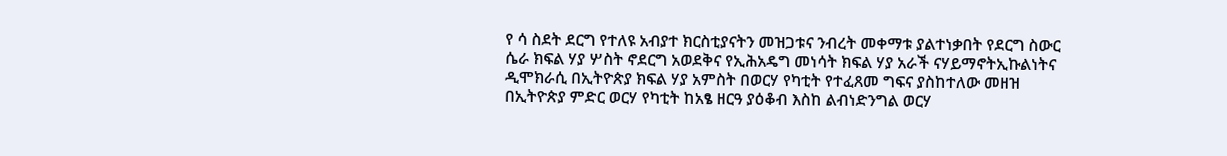የ ሳ ስደት ደርግ የተለዩ አብያተ ክርስቲያናትን መዝጋቱና ንብረት መቀማቱ ያልተነቃበት የደርግ ስውር ሴራ ክፍል ሃያ ሦስት ኖደርግ አወደቅና የኢሕአዴግ መነሳት ክፍል ሃያ አራች ናሃይማኖትኢኩልነትና ዲሞክራሲ በኢትዮጵያ ክፍል ሃያ አምስት በወርሃ የካቲት የተፈጸመ ግፍና ያስከተለው መዘዝ በኢትዮጵያ ምድር ወርሃ የካቲት ከአፄ ዘርዓ ያዕቆብ እስከ ልብነድንግል ወርሃ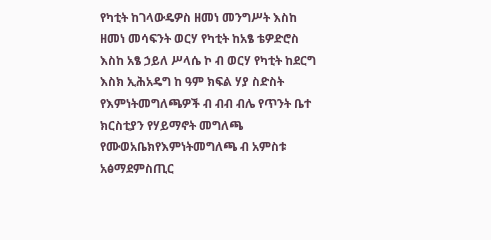የካቲት ከገላውዴዎስ ዘመነ መንግሥት እስከ ዘመነ መሳፍንት ወርሃ የካቲት ከአፄ ቴዎድሮስ እስከ አፄ ኃይለ ሥላሴ ኮ ብ ወርሃ የካቲት ከደርግ እስክ ኢሕአዴግ ከ ዓም ክፍል ሃያ ስድስት የእምነትመግለጫዎች ብ ብብ ብሌ የጥንት ቤተ ክርስቲያን የሃይማኖት መግለጫ የሙወአቤክየእምነትመግለጫ ብ አምስቱ አፅማደምስጢር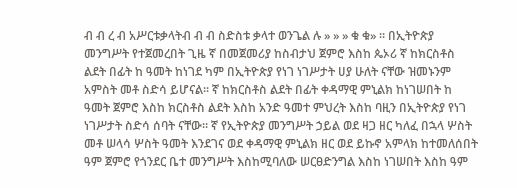ብ ብ ረ ብ አሥርቱቃላትብ ብ ብ ስድስቱ ቃላተ ወንጌል ሉ » » » ቁ ቁ» ። በኢትዮጵያ መንግሥት የተጀመረበት ጊዜ ኛ በመጀመሪያ ከስብታህ ጀምሮ እስከ ጴኦሪ ኛ ከክርስቶስ ልደት በፊት ከ ዓመት ከነገደ ካም በኢትዮጵያ የነገ ነገሥታት ሀያ ሁለት ናቸው ዝመኑንም አምስት መቶ ስድሳ ይሆናል። ኛ ከክርስቶስ ልደት በፊት ቀዳማዊ ምኒልክ ከነገሠበት ከ ዓመት ጀምሮ እስከ ክርስቶስ ልደት እስከ አንድ ዓመተ ምህረት እስከ ባዚን በኢትዮጵያ የነገ ነገሥታት ስድሳ ሰባት ናቸው። ኛ የኢትዮጵያ መንግሥት ኃይል ወደ ዛጋ ዘር ካለፈ በኋላ ሦስት መቶ ሠላሳ ሦስት ዓመት እንደገና ወደ ቀዳማዊ ምኒልክ ዘር ወደ ይኩኖ አምላክ ከተመለሰበት ዓም ጀምሮ የጎንደር ቤተ መንግሥት እስከሚባለው ሠርፀድንግል እስከ ነገሠበት እስከ ዓም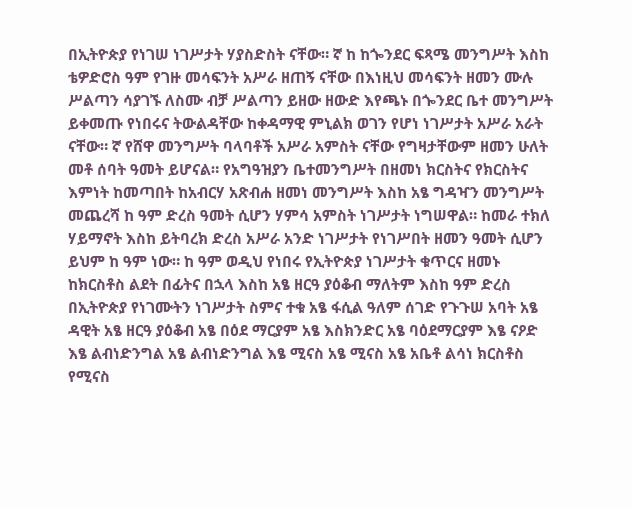በኢትዮጵያ የነገሠ ነገሥታት ሃያስድስት ናቸው። ኛ ከ ከጐንደር ፍጻሜ መንግሥት እስከ ቴዎድሮስ ዓም የገዙ መሳፍንት አሥራ ዘጠኝ ናቸው በእነዚህ መሳፍንት ዘመን ሙሉ ሥልጣን ሳያገኙ ለስሙ ብቻ ሥልጣን ይዘው ዘውድ እየጫኑ በጐንደር ቤተ መንግሥት ይቀመጡ የነበሩና ትውልዳቸው ከቀዳማዊ ምኒልክ ወገን የሆነ ነገሥታት አሥራ አራት ናቸው። ኛ የሸዋ መንግሥት ባላባቶች አሥራ አምስት ናቸው የግዛታቸውም ዘመን ሁለት መቶ ሰባት ዓመት ይሆናል። የአግዓዝያን ቤተመንግሥት በዘመነ ክርስትና የክርስትና እምነት ከመጣበት ከአብርሃ አጽብሐ ዘመነ መንግሥት እስከ አፄ ግዳዣን መንግሥት መጨረሻ ከ ዓም ድረስ ዓመት ሲሆን ሃምሳ አምስት ነገሥታት ነግሠዋል። ከመራ ተክለ ሃይማኖት እስከ ይትባረክ ድረስ አሥራ አንድ ነገሥታት የነገሥበት ዘመን ዓመት ሲሆን ይህም ከ ዓም ነው። ከ ዓም ወዲህ የነበሩ የኢትዮጵያ ነገሥታት ቁጥርና ዘመኑ ከክርስቶስ ልደት በፊትና በኋላ እስከ አፄ ዘርዓ ያዕቆብ ማለትም እስከ ዓም ድረስ በኢትዮጵያ የነገሙትን ነገሥታት ስምና ተቁ አፄ ፋሲል ዓለም ሰገድ የጉጉሠ አባት አፄ ዳዊት አፄ ዘርዓ ያዕቆብ አፄ በዕደ ማርያም አፄ እስክንድር አፄ ባዕደማርያም እፄ ናዖድ እፄ ልብነድንግል አፄ ልብነድንግል እፄ ሚናስ አፄ ሚናስ አፄ አቤቶ ልሳነ ክርስቶስ የሚናስ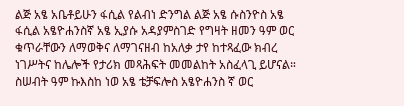ልጅ አፄ አቤቶይሁን ፋሲል የልብነ ድንግል ልጅ አፄ ሱስንዮስ አፄ ፋሲል አፄዮሐንስኛ አፄ ኢያሱ አዳያምስገድ የግዛት ዘመን ዓም ወር ቁጥራቸውን ለማወቅና ለማገናዘብ ከአለቃ ታየ ከተጻፈው ክብረ ነገሥትና ከሌሎች የታሪክ መጻሕፍት መመልከት አስፈላጊ ይሆናል። ስሠብት ዓም ኩእስከ ነወ አፄ ቴቻፍሎስ አፄዮሐንስ ኛ ወር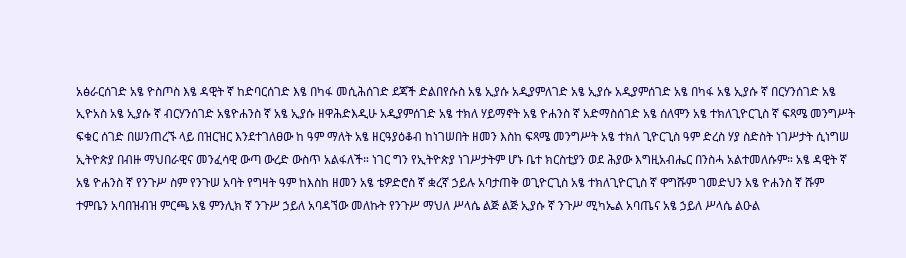አፅራርሰገድ አፄ ዮስጦስ እፄ ዳዊት ኛ ከድባርሰገድ እፄ በካፋ መሲሕሰገድ ደጃች ድልበየሱስ አፄ ኢያሱ አዲያምለገድ አፄ ኢያሱ አዲያምሰገድ አፄ በካፋ አፄ ኢያሱ ኛ በርሃንሰገድ አፄ ኢዮአስ አፄ ኢያሱ ኛ ብርሃንሰገድ አፄዮሐንስ ኛ አፄ ኢያሱ ዘዋሕድእዲሁ አዲያምሰገድ አፄ ተክለ ሃይማኖት አፄ ዮሐንስ ኛ አድማስሰገድ አፄ ሰለሞን አፄ ተክለጊዮርጊስ ኛ ፍጻሜ መንግሥት ፍቁር ሰገድ በሠንጠረኙ ላይ በዝርዝር እንደተገለፀው ከ ዓም ማለት አፄ ዘርዓያዕቆብ ከነገሠበት ዘመን እስከ ፍጻሜ መንግሥት አፄ ተክለ ጊዮርጊስ ዓም ድረስ ሃያ ስድስት ነገሥታት ሲነግሠ ኢትዮጵያ በብዙ ማህበራዊና መንፈሳዊ ውጣ ውረድ ውስጥ አልፋለች። ነገር ግን የኢትዮጵያ ነገሥታትም ሆኑ ቤተ ክርስቲያን ወደ ሕያው እግዚአብሔር በንስሓ አልተመለሱም። አፄ ዳዊት ኛ አፄ ዮሐንስ ኛ የንጉሥ ስም የንጉሠ አባት የግዛት ዓም ከእስከ ዘመን አፄ ቴዎድሮስ ኛ ቋረኛ ኃይሉ አባታጠቅ ወጊዮርጊስ አፄ ተክለጊዮርጊስ ኛ ዋግሹም ገመድህን አፄ ዮሐንስ ኛ ሹም ተምቤን አባበዝብዝ ምርጫ አፄ ምንሊክ ኛ ንጉሥ ኃይለ አባዳኘው መለኩት የንጉሥ ማህለ ሥላሴ ልጅ ልጅ ኢያሱ ኛ ንጉሥ ሚካኤል አባጤና አፄ ኃይለ ሥላሴ ልዑል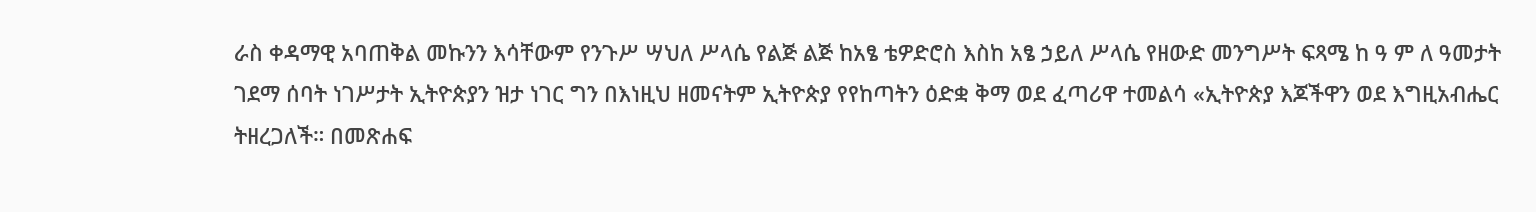ራስ ቀዳማዊ አባጠቅል መኩንን እሳቸውም የንጉሥ ሣህለ ሥላሴ የልጅ ልጅ ከአፄ ቴዎድሮስ እስከ አፄ ኃይለ ሥላሴ የዘውድ መንግሥት ፍጻሜ ከ ዓ ም ለ ዓመታት ገደማ ሰባት ነገሥታት ኢትዮጵያን ዝታ ነገር ግን በእነዚህ ዘመናትም ኢትዮጵያ የየከጣትን ዕድቋ ቅማ ወደ ፈጣሪዋ ተመልሳ «ኢትዮጵያ እጆችዋን ወደ እግዚአብሔር ትዘረጋለች። በመጽሐፍ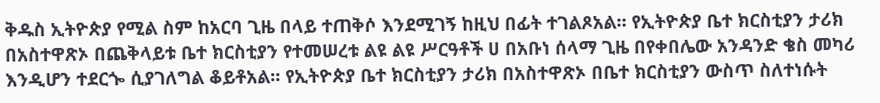ቅዱስ ኢትዮጵያ የሚል ስም ከአርባ ጊዜ በላይ ተጠቅሶ እንደሚገኝ ከዚህ በፊት ተገልጾአል። የኢትዮጵያ ቤተ ክርስቲያን ታሪክ በአስተዋጽኦ በጨቅላይቱ ቤተ ክርስቲያን የተመሠረቱ ልዩ ልዩ ሥርዓቶች ሀ በአቡነ ሰላማ ጊዜ በየቀበሌው አንዳንድ ቄስ መካሪ እንዲሆን ተደርጐ ሲያገለግል ቆይቶአል። የኢትዮጵያ ቤተ ክርስቲያን ታሪክ በአስተዋጽኦ በቤተ ክርስቲያን ውስጥ ስለተነሱት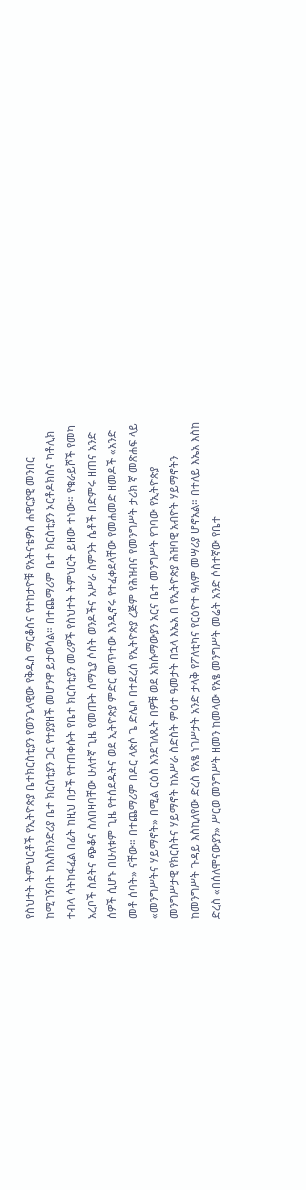የስህተት ትምህርቶች የኢትዮጵያ ቤተክርስቲያን የወንጌላዊው የቅዱስ ማርቆስና የተከታዮቹ የአትናቴዎስ ሐዋርያዊ መንበር ከሚገኝበት ከእስክንድሪያ ቤተ ክርስቲያን ጋር የተያያዘች መሆንዋ ይታወሳል። በተጨማሪም ቤተ ክርስቲያን ኦርቶዶክስና ካቶሊክ ተብላ ሳትከፋፈል በፊት ከዚህ በታች የተጠቀሱት የቤተ ክርስቲያን መሪዎች የስህተት ትምህርት ይዘው ተነው። የቁራይሾች የመካ አረቦች ስደትና ጭቆና ስለበዛባቸው ሁለተኛ ጊዜ የመጡት ሰማኒያ ሶስት ወንዶችና አሥራ ስምንት ሴቶች በድምሩ ዘጠና አንድ ሰዎች ሲሆኑ በሁለቱም ጊዜ የተሰደዱትና ወደ ኢትዮጵያ ምድር መጥተው እንዲኖሩ የተፈቀደላቸው የመሐመድ ዘመዶች «አንድ መቶ ሰባት» ናቸው። በተጨማሪም በዶር ላጵሶ ጌ ድሌቦ በተደረሰ የኢትዮጵያ ረጅም የሕዝብና የመንግሥት ታሪክ ኛ መጽሐፍ ላይ «መንግሥትና ሃይማኖት» በሚል ርዕስ እንደገለጹት በዎቹ ወደ አክሱማውያን አርና ቤተ መንግሥት የገባው የኢትዮጵያ መንግሥታዊ የክርስትና ሃይማኖት ከአሥራ ስድስት ምዕተ ዓመታት በኋላ እኤአ በ የኢትዮጵያ ሕዝባዊ አብዮት ሃይማኖትን ከመንግሥት ጉዳይ እስኪለየው ድረስ የአፄ ነገሥታት አንድ ታላቅ የፖለቲካና የርዕዮተ ዓለም መሣሪያ ሆኖአል። በተለይ እኤአ እስከ ድረስ «በሰለሞናውያን» ሥርወ መንግሥት ዘመን ከመላው የአፄ መንግሥት መሬት አንድ ሶስተኛው የቤተ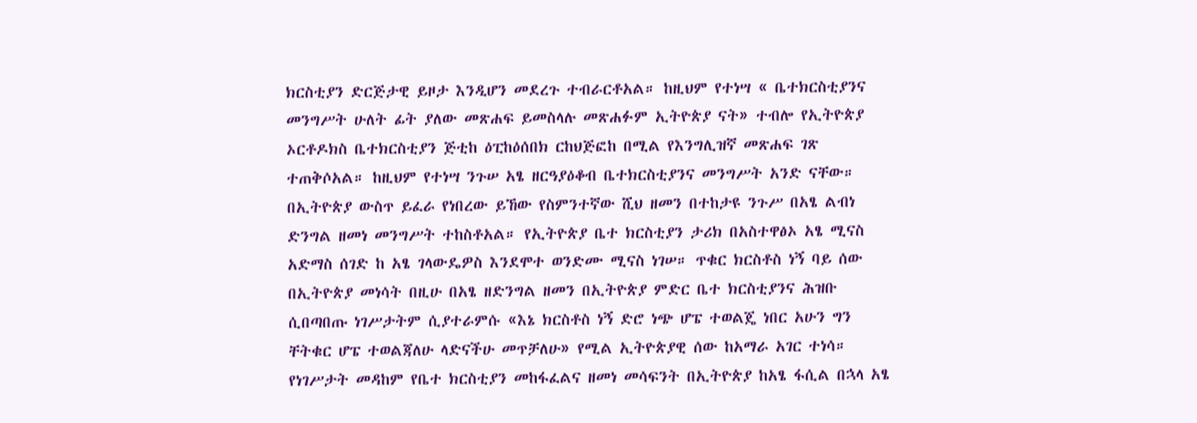ክርስቲያን ድርጅታዊ ይዞታ እንዲሆን መደረጉ ተብራርቶአል። ከዚህም የተነሣ « ቤተክርስቲያንና መንግሥት ሁለት ፊት ያለው መጽሐፍ ይመስላሉ መጽሐፉም ኢትዮጵያ ናት» ተብሎ የኢትዮጵያ ኦርቶዶክስ ቤተክርስቲያን ጅቲከ ዕፒከዕሰበክ ርከህጅፎከ በሚል የእንግሊዝኛ መጽሐፍ ገጽ ተጠቅሶአል። ከዚህም የተነሣ ንጉሠ አፄ ዘርዓያዕቆብ ቤተክርስቲያንና መንግሥት አንድ ናቸው። በኢትዮጵያ ውስጥ ይፈራ የነበረው ይኸው የስምንተኛው ሺህ ዘመን በተከታዩ ንጉሥ በአፄ ልብነ ድንግል ዘመነ መንግሥት ተከስቶአል። የኢትዮጵያ ቤተ ክርስቲያን ታሪክ በአስተዋፅኦ አፄ ሚናስ አድማስ ሰገድ ከ አፄ ገላውዴዎስ እንደሞተ ወንድሙ ሚናስ ነገሠ። ጥቁር ክርስቶስ ነኝ ባይ ሰው በኢትዮጵያ መነሳት በዚሁ በአፄ ዘድንግል ዘመን በኢትዮጵያ ምድር ቤተ ክርስቲያንና ሕዝቡ ሲበጣበጡ ነገሥታትም ሲያተራምሱ «እኔ ክርስቶስ ነኝ ድሮ ነጭ ሆፔ ተወልጄ ነበር አሁን ግን ቸትቁር ሆፔ ተወልጃለሁ ላድናችሁ መጥቻለሁ» የሚል ኢትዮጵያዊ ሰው ከአማራ አገር ተነሳ። የነገሥታት መዳከም የቤተ ክርስቲያን መከፋፈልና ዘመነ መሳፍንት በኢትዮጵያ ከአፄ ፋሲል በኋላ አፄ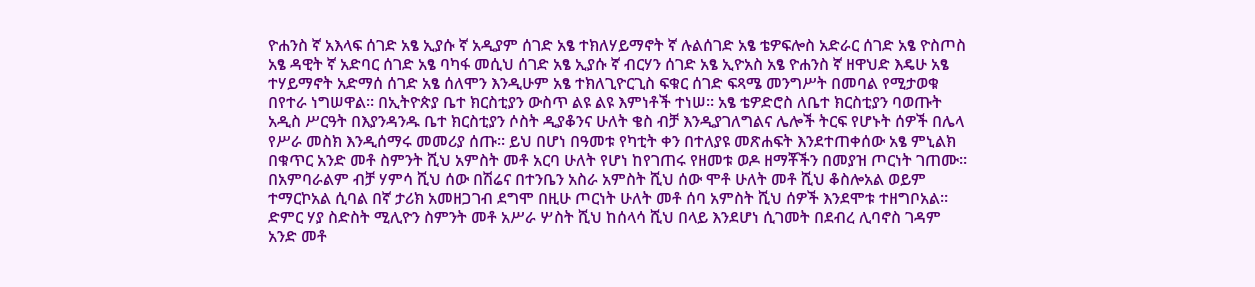ዮሐንስ ኛ አእላፍ ሰገድ አፄ ኢያሱ ኛ አዲያም ሰገድ አፄ ተክለሃይማኖት ኛ ሉልሰገድ አፄ ቴዎፍሎስ አድራር ሰገድ አፄ ዮስጦስ አፄ ዳዊት ኛ አድባር ሰገድ አፄ ባካፋ መሲህ ሰገድ አፄ ኢያሱ ኛ ብርሃን ሰገድ አፄ ኢዮአስ አፄ ዮሐንስ ኛ ዘዋህድ እዴሁ አፄ ተሃይማኖት አድማሰ ሰገድ አፄ ሰለሞን እንዲሁም አፄ ተክለጊዮርጊስ ፍቁር ሰገድ ፍጻሜ መንግሥት በመባል የሚታወቁ በየተራ ነግሠዋል። በኢትዮጵያ ቤተ ክርስቲያን ውስጥ ልዩ ልዩ እምነቶች ተነሠ። አፄ ቴዎድሮስ ለቤተ ክርስቲያን ባወጡት አዲስ ሥርዓት በእያንዳንዱ ቤተ ክርስቲያን ሶስት ዲያቆንና ሁለት ቄስ ብቻ እንዲያገለግልና ሌሎች ትርፍ የሆኑት ሰዎች በሌላ የሥራ መስክ እንዲሰማሩ መመሪያ ሰጡ። ይህ በሆነ በዓመቱ የካቲት ቀን በተለያዩ መጽሐፍት እንደተጠቀሰው አፄ ምኒልክ በቁጥር አንድ መቶ ስምንት ሺህ አምስት መቶ አርባ ሁለት የሆነ ከየገጠሩ የዘመቱ ወዶ ዘማቾችን በመያዝ ጦርነት ገጠሙ። በአምባራልም ብቻ ሃምሳ ሺህ ሰው በሽሬና በተንቤን አስራ አምስት ሺህ ሰው ሞቶ ሁለት መቶ ሺህ ቆስሎአል ወይም ተማርኮአል ሲባል በኛ ታሪክ አመዘጋገብ ደግሞ በዚሁ ጦርነት ሁለት መቶ ሰባ አምስት ሺህ ሰዎች እንደሞቱ ተዘግቦአል። ድምር ሃያ ስድስት ሚሊዮን ስምንት መቶ አሥራ ሦስት ሺህ ከሰላሳ ሺህ በላይ እንደሆነ ሲገመት በደብረ ሊባኖስ ገዳም አንድ መቶ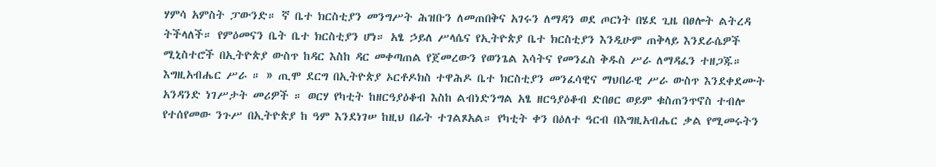ሃምሳ አምስት ፓውንድ። ኛ ቤተ ክርስቲያን መንግሥት ሕዝቡን ለመጠበቅና አገሩን ለማዳን ወደ ጦርነት በሄደ ጊዜ በፀሎት ልትረዳ ትችላለች። የምዕመናን ቤት ቤተ ክርስቲያን ሆነ። አፄ ኃይለ ሥላሴና የኢትዮጵያ ቤተ ክርስቲያን እንዲሁም ጠቅላይ እንደራሴዎች ሚኒስተሮች በኢትዮጵያ ውስጥ ከዳር እስከ ዳር መቀጣጠል የጀመረውን የወንጌል እሳትና የመንፈስ ቅዱስ ሥራ ለማዳፈን ተዘጋጁ። እግዚአብሔር ሥራ ። » ጢሞ ደርግ በኢትዮጵያ ኦርቶዶክስ ተዋሕዶ ቤተ ክርስቲያን መንፈሳዊና ማህበራዊ ሥራ ውስጥ እንደቀደሙት አንዳንድ ነገሥታት መሪዎች ። ወርሃ የካቲት ከዘርዓያዕቆብ እስከ ልብነድንግል አፄ ዘርዓያዕቆብ ድበፀር ወይም ቁስጠንጥኖስ ተብሎ የተሰየመው ንጉሥ በኢትዮጵያ ከ ዓም እንደነገሠ ከዚህ በፊት ተገልጾአል። የካቲት ቀን በዕለተ ዓርብ በእግዚአብሔር ቃል የሚመሩትን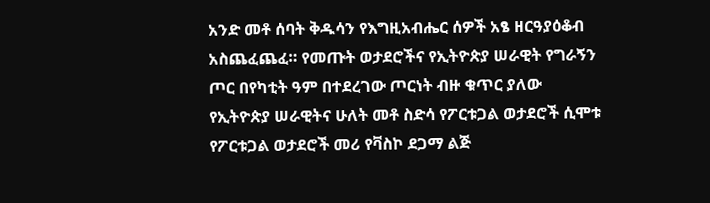አንድ መቶ ሰባት ቅዱሳን የእግዚአብሔር ሰዎች አፄ ዘርዓያዕቆብ አስጨፈጨፈ። የመጡት ወታደሮችና የኢትዮጵያ ሠራዊት የግራኝን ጦር በየካቲት ዓም በተደረገው ጦርነት ብዙ ቁጥር ያለው የኢትዮጵያ ሠራዊትና ሁለት መቶ ስድሳ የፖርቱጋል ወታደሮች ሲሞቱ የፖርቱጋል ወታደሮች መሪ የቫስኮ ደጋማ ልጅ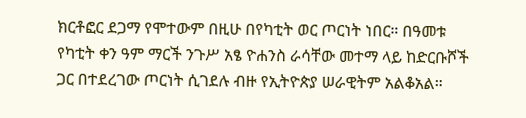ክርቶፎር ደጋማ የሞተውም በዚሁ በየካቲት ወር ጦርነት ነበር። በዓመቱ የካቲት ቀን ዓም ማርች ንጉሥ አፄ ዮሐንስ ራሳቸው መተማ ላይ ከድርቡሾች ጋር በተደረገው ጦርነት ሲገደሉ ብዙ የኢትዮጵያ ሠራዊትም አልቆአል።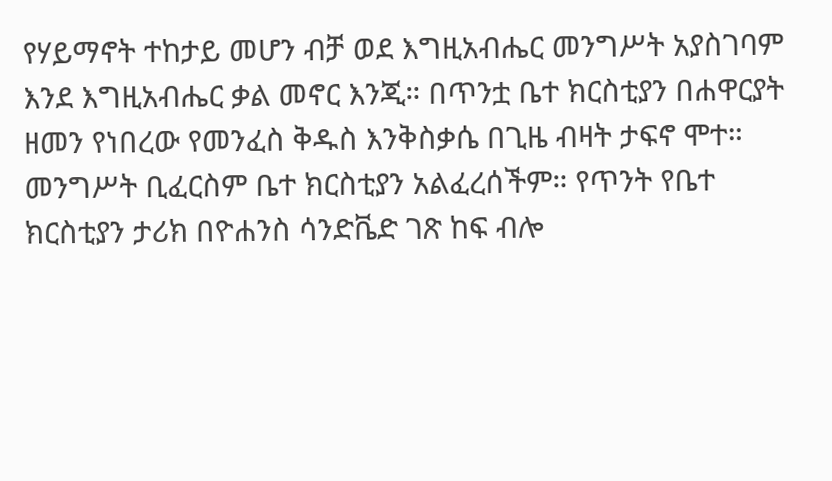የሃይማኖት ተከታይ መሆን ብቻ ወደ እግዚአብሔር መንግሥት አያስገባም እንደ እግዚአብሔር ቃል መኖር እንጂ። በጥንቷ ቤተ ክርስቲያን በሐዋርያት ዘመን የነበረው የመንፈስ ቅዱስ እንቅስቃሴ በጊዜ ብዛት ታፍኖ ሞተ። መንግሥት ቢፈርስም ቤተ ክርስቲያን አልፈረሰችም። የጥንት የቤተ ክርስቲያን ታሪክ በዮሐንስ ሳንድቬድ ገጽ ከፍ ብሎ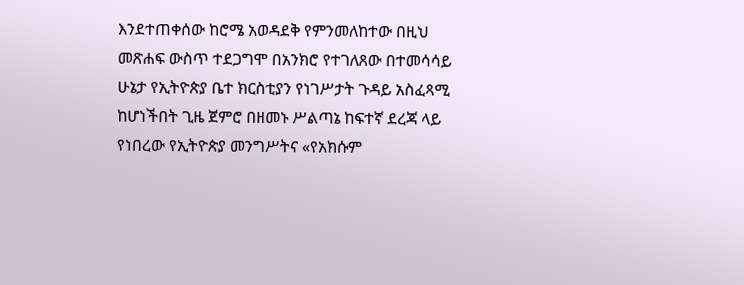እንደተጠቀሰው ከሮሜ አወዳደቅ የምንመለከተው በዚህ መጽሐፍ ውስጥ ተደጋግሞ በአንክሮ የተገለጸው በተመሳሳይ ሁኔታ የኢትዮጵያ ቤተ ክርስቲያን የነገሥታት ጉዳይ አስፈጻሚ ከሆነችበት ጊዜ ጀምሮ በዘመኑ ሥልጣኔ ከፍተኛ ደረጃ ላይ የነበረው የኢትዮጵያ መንግሥትና «የአክሱም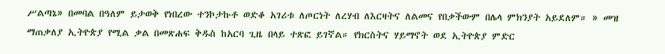ሥልጣኔ» በመባል በዓለም ይታወቅ የነበረው ተንኮታኩቶ ወድቆ አገሪቱ ለጦርነት ለረሃብ ለእርዛትና ለልመና የበቃችውም በሌላ ምክንያት አይደለም። » መዝ ማጠቃለያ ኢትዮጵያ የሚል ቃል በመጽሐፍ ቅዱስ ከአርባ ጊዜ በላይ ተጽፎ ይገኛል። የክርስትና ሃይማኖት ወደ ኢትዮጵያ ምድር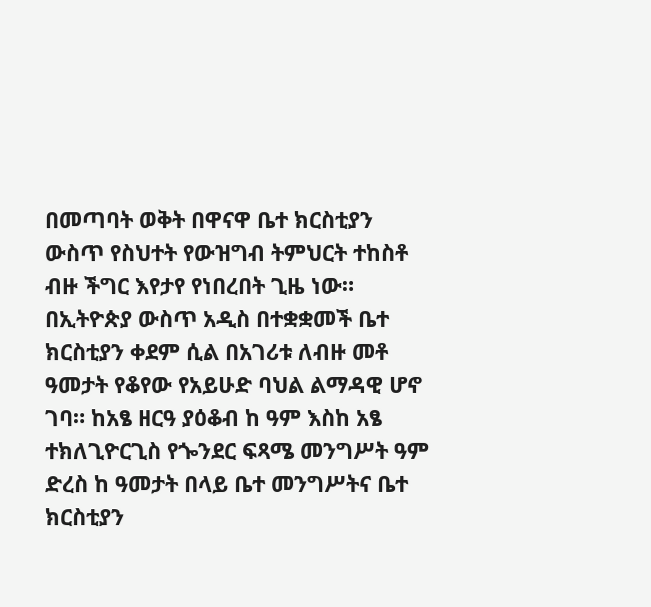በመጣባት ወቅት በዋናዋ ቤተ ክርስቲያን ውስጥ የስህተት የውዝግብ ትምህርት ተከስቶ ብዙ ችግር እየታየ የነበረበት ጊዜ ነው። በኢትዮጵያ ውስጥ አዲስ በተቋቋመች ቤተ ክርስቲያን ቀደም ሲል በአገሪቱ ለብዙ መቶ ዓመታት የቆየው የአይሁድ ባህል ልማዳዊ ሆኖ ገባ። ከአፄ ዘርዓ ያዕቆብ ከ ዓም እስከ አፄ ተክለጊዮርጊስ የጐንደር ፍጻሜ መንግሥት ዓም ድረስ ከ ዓመታት በላይ ቤተ መንግሥትና ቤተ ክርስቲያን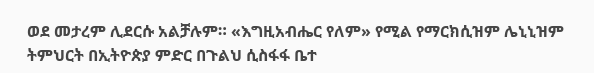ወደ መታረም ሊደርሱ አልቻሉም። «እግዚአብሔር የለም» የሚል የማርክሲዝም ሌኒኒዝም ትምህርት በኢትዮጵያ ምድር በጉልህ ሲስፋፋ ቤተ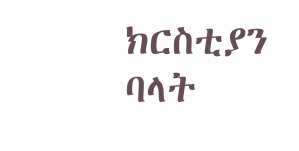ክርስቲያን ባላት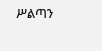ሥልጣን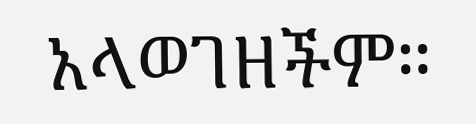አላወገዘችም።